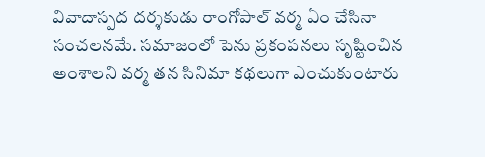వివాదాస్పద దర్శకుడు రాంగోపాల్ వర్మ ఏం చేసినా సంచలనమే. సమాజంలో పెను ప్రకంపనలు సృష్టించిన అంశాలని వర్మ తన సినిమా కథలుగా ఎంచుకుంటారు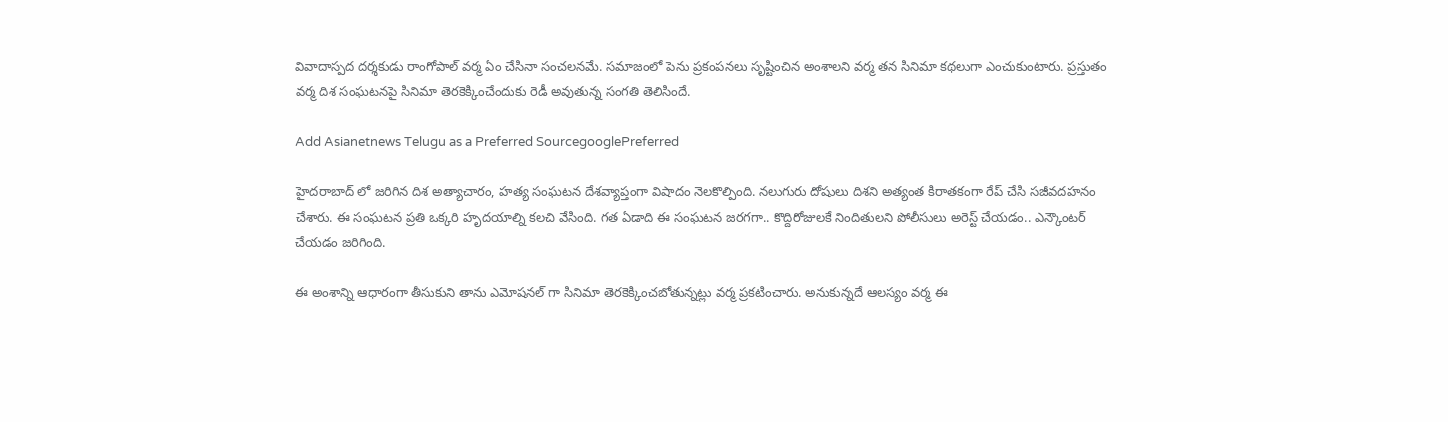వివాదాస్పద దర్శకుడు రాంగోపాల్ వర్మ ఏం చేసినా సంచలనమే. సమాజంలో పెను ప్రకంపనలు సృష్టించిన అంశాలని వర్మ తన సినిమా కథలుగా ఎంచుకుంటారు. ప్రస్తుతం వర్మ దిశ సంఘటనపై సినిమా తెరకెక్కించేందుకు రెడీ అవుతున్న సంగతి తెలిసిందే.

Add Asianetnews Telugu as a Preferred SourcegooglePreferred

హైదరాబాద్ లో జరిగిన దిశ అత్యాచారం, హత్య సంఘటన దేశవ్యాప్తంగా విషాదం నెలకొల్పింది. నలుగురు దోషులు దిశని అత్యంత కిరాతకంగా రేప్ చేసి సజీవదహనం చేశారు. ఈ సంఘటన ప్రతి ఒక్కరి హృదయాల్ని కలచి వేసింది. గత ఏడాది ఈ సంఘటన జరగగా.. కొద్దిరోజులకే నిందితులని పోలీసులు అరెస్ట్ చేయడం.. ఎన్కౌంటర్ చేయడం జరిగింది.

ఈ అంశాన్ని ఆధారంగా తీసుకుని తాను ఎమోషనల్ గా సినిమా తెరకెక్కించబోతున్నట్లు వర్మ ప్రకటించారు. అనుకున్నదే ఆలస్యం వర్మ ఈ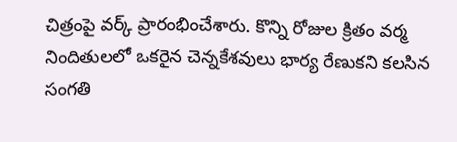చిత్రంపై వర్క్ ప్రారంభించేశారు. కొన్ని రోజుల క్రితం వర్మ నిందితులలో ఒకరైన చెన్నకేశవులు భార్య రేణుకని కలసిన సంగతి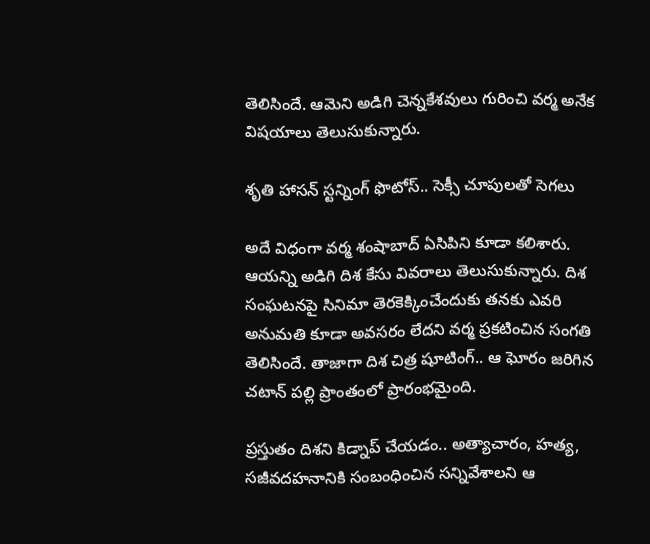తెలిసిందే. ఆమెని అడిగి చెన్నకేశవులు గురించి వర్మ అనేక విషయాలు తెలుసుకున్నారు.

శృతి హాసన్ స్టన్నింగ్ ఫొటోస్.. సెక్సీ చూపులతో సెగలు

అదే విధంగా వర్మ శంషాబాద్ ఏసిపిని కూడా కలిశారు. ఆయన్ని అడిగి దిశ కేసు వివరాలు తెలుసుకున్నారు. దిశ సంఘటనపై సినిమా తెరకెక్కించేందుకు తనకు ఎవరి అనుమతి కూడా అవసరం లేదని వర్మ ప్రకటించిన సంగతి తెలిసిందే. తాజాగా దిశ చిత్ర షూటింగ్.. ఆ ఘోరం జరిగిన చటాన్ పల్లి ప్రాంతంలో ప్రారంభమైంది.

ప్రస్తుతం దిశని కిడ్నాప్ చేయడం.. అత్యాచారం, హత్య, సజీవదహనానికి సంబంధించిన సన్నివేశాలని ఆ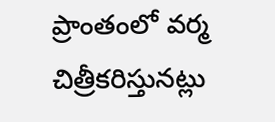ప్రాంతంలో వర్మ చిత్రీకరిస్తునట్లు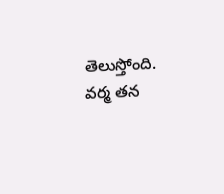తెలుస్తోంది. వర్మ తన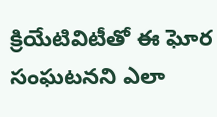క్రియేటివిటీతో ఈ ఘోర సంఘటనని ఎలా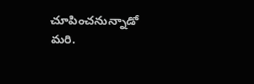చూపించనున్నాడో మరి.